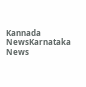Kannada NewsKarnataka News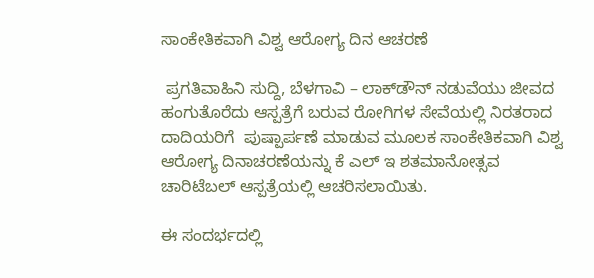ಸಾಂಕೇತಿಕವಾಗಿ ವಿಶ್ವ ಆರೋಗ್ಯ ದಿನ ಆಚರಣೆ

 ಪ್ರಗತಿವಾಹಿನಿ ಸುದ್ದಿ, ಬೆಳಗಾವಿ – ಲಾಕ್‌ಡೌನ್ ನಡುವೆಯು ಜೀವದ ಹಂಗುತೊರೆದು ಆಸ್ಪತ್ರೆಗೆ ಬರುವ ರೋಗಿಗಳ ಸೇವೆಯಲ್ಲಿ ನಿರತರಾದ ದಾದಿಯರಿಗೆ  ಪುಷ್ಪಾರ್ಪಣೆ ಮಾಡುವ ಮೂಲಕ ಸಾಂಕೇತಿಕವಾಗಿ ವಿಶ್ವ ಆರೋಗ್ಯ ದಿನಾಚರಣೆಯನ್ನು ಕೆ ಎಲ್ ಇ ಶತಮಾನೋತ್ಸವ ಚಾರಿಟೆಬಲ್ ಆಸ್ಪತ್ರೆಯಲ್ಲಿ ಆಚರಿಸಲಾಯಿತು.

ಈ ಸಂದರ್ಭದಲ್ಲಿ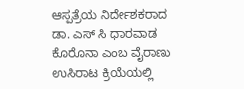ಆಸ್ಪತ್ರೆಯ ನಿರ್ದೇಶಕರಾದ ಡಾ. ಎಸ್ ಸಿ ಧಾರವಾಡ ಕೊರೊನಾ ಎಂಬ ವೈರಾಣು ಉಸಿರಾಟ ಕ್ರಿಯೆಯಲ್ಲಿ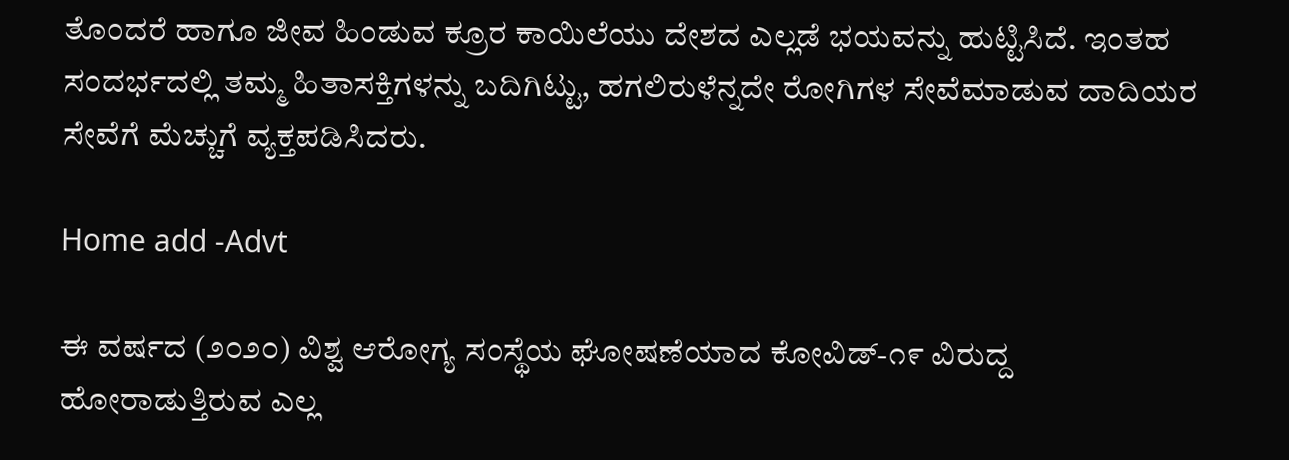ತೊಂದರೆ ಹಾಗೂ ಜೀವ ಹಿಂಡುವ ಕ್ರೂರ ಕಾಯಿಲೆಯು ದೇಶದ ಎಲ್ಲಡೆ ಭಯವನ್ನು ಹುಟ್ಟಿಸಿದೆ. ಇಂತಹ ಸಂದರ್ಭದಲ್ಲಿ ತಮ್ಮ ಹಿತಾಸಕ್ತಿಗಳನ್ನು ಬದಿಗಿಟ್ಟು, ಹಗಲಿರುಳೆನ್ನದೇ ರೋಗಿಗಳ ಸೇವೆಮಾಡುವ ದಾದಿಯರ ಸೇವೆಗೆ ಮೆಚ್ಚುಗೆ ವ್ಯಕ್ತಪಡಿಸಿದರು.

Home add -Advt

ಈ ವರ್ಷದ (೨೦೨೦) ವಿಶ್ವ ಆರೋಗ್ಯ ಸಂಸ್ಥೆಯ ಘೋಷಣೆಯಾದ ಕೋವಿಡ್-೧೯ ವಿರುದ್ದ ಹೋರಾಡುತ್ತಿರುವ ಎಲ್ಲ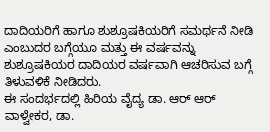ದಾದಿಯರಿಗೆ ಹಾಗೂ ಶುಶ್ರೂಷಕಿಯರಿಗೆ ಸಮರ್ಥನೆ ನೀಡಿ ಎಂಬುದರ ಬಗ್ಗೆಯೂ ಮತ್ತು ಈ ವರ್ಷವನ್ನು ಶುಶ್ರೂಷಕಿಯರ ದಾದಿಯರ ವರ್ಷವಾಗಿ ಆಚರಿಸುವ ಬಗ್ಗೆ ತಿಳುವಳಿಕೆ ನೀಡಿದರು.
ಈ ಸಂದರ್ಭದಲ್ಲಿ ಹಿರಿಯ ವೈದ್ಯ ಡಾ. ಆರ್ ಆರ್ ವಾಳ್ವೇಕರ, ಡಾ.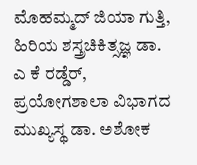ಮೊಹಮ್ಮದ್ ಜಿಯಾ ಗುತ್ತಿ, ಹಿರಿಯ ಶಸ್ತ್ರಚಿಕಿತ್ಸಜ್ಞ ಡಾ. ಎ ಕೆ ರಡ್ಡೆರ್, ಪ್ರಯೋಗಶಾಲಾ ವಿಭಾಗದ ಮುಖ್ಯಸ್ಥ ಡಾ. ಅಶೋಕ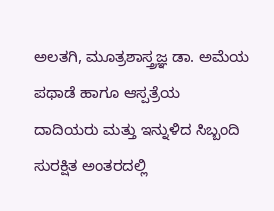ಅಲತಗಿ, ಮೂತ್ರಶಾಸ್ತ್ರಜ್ಞ ಡಾ. ಅಮೆಯ ಪಥಾಡೆ ಹಾಗೂ ಆಸ್ಪತ್ರೆಯ ದಾದಿಯರು ಮತ್ತು ಇನ್ನುಳಿದ ಸಿಬ್ಬಂದಿ ಸುರಕ್ಷಿತ ಅಂತರದಲ್ಲಿ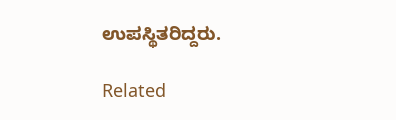ಉಪಸ್ಥಿತರಿದ್ದರು.

Related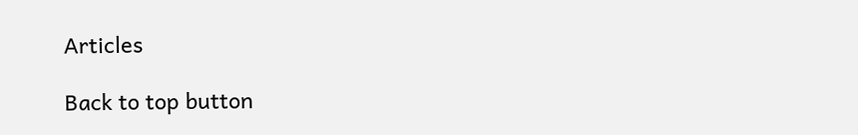Articles

Back to top button